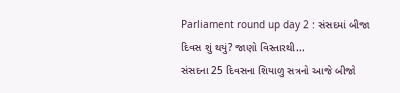Parliament round up day 2 : સંસદમાં બીજા દિવસ શું થયું? જાણો વિસ્તારથી...
સંસદના 25 દિવસના શિયાળુ સત્રનો આજે બીજો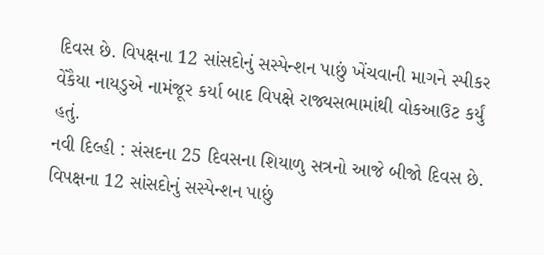દિવસ છે. વિપક્ષના 12 સાંસદોનું સસ્પેન્શન પાછું ખેંચવાની માગને સ્પીકર વેંકૈયા નાયડુએ નામંજૂર કર્યા બાદ વિપક્ષે રાજ્યસભામાંથી વોકઆઉટ કર્યું હતું.
નવી દિલ્હી : સંસદના 25 દિવસના શિયાળુ સત્રનો આજે બીજો દિવસ છે. વિપક્ષના 12 સાંસદોનું સસ્પેન્શન પાછું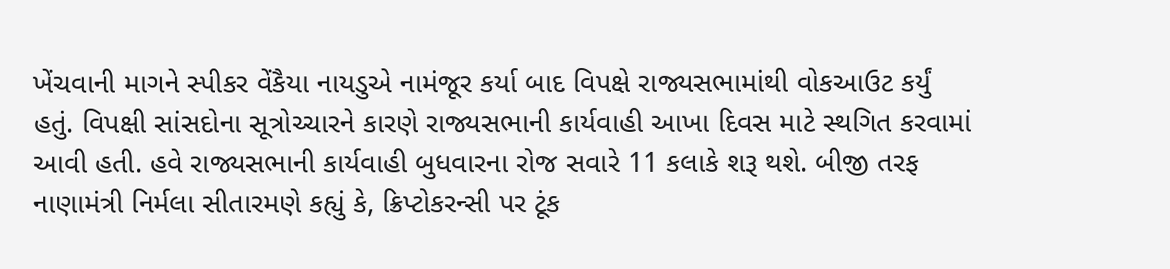ખેંચવાની માગને સ્પીકર વેંકૈયા નાયડુએ નામંજૂર કર્યા બાદ વિપક્ષે રાજ્યસભામાંથી વોકઆઉટ કર્યું હતું. વિપક્ષી સાંસદોના સૂત્રોચ્ચારને કારણે રાજ્યસભાની કાર્યવાહી આખા દિવસ માટે સ્થગિત કરવામાં આવી હતી. હવે રાજ્યસભાની કાર્યવાહી બુધવારના રોજ સવારે 11 કલાકે શરૂ થશે. બીજી તરફ નાણામંત્રી નિર્મલા સીતારમણે કહ્યું કે, ક્રિપ્ટોકરન્સી પર ટૂંક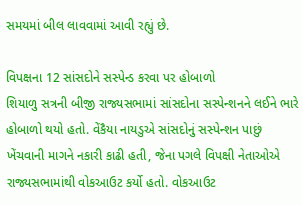સમયમાં બીલ લાવવામાં આવી રહ્યું છે.

વિપક્ષના 12 સાંસદોને સસ્પેન્ડ કરવા પર હોબાળો
શિયાળુ સત્રની બીજી રાજ્યસભામાં સાંસદોના સસ્પેન્શનને લઈને ભારે હોબાળો થયો હતો. વેંકૈયા નાયડુએ સાંસદોનું સસ્પેન્શન પાછું ખેંચવાની માગને નકારી કાઢી હતી, જેના પગલે વિપક્ષી નેતાઓએ રાજ્યસભામાંથી વોકઆઉટ કર્યો હતો. વોકઆઉટ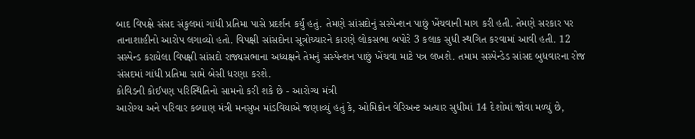બાદ વિપક્ષે સંસદ સંકુલમાં ગાંધી પ્રતિમા પાસે પ્રદર્શન કર્યું હતું. તેમણે સાંસદોનું સસ્પેન્શન પાછું ખેંચવાની માગ કરી હતી. તેમણે સરકાર પર તાનાશાહીનો આરોપ લગાવ્યો હતો. વિપક્ષી સાંસદોના સૂત્રોચ્ચારને કારણે લોકસભા બપોરે 3 કલાક સુધી સ્થગિત કરવામાં આવી હતી. 12 સસ્પેન્ડ કરાયેલા વિપક્ષી સાંસદો રાજ્યસભાના અધ્યક્ષને તેમનું સસ્પેન્શન પાછું ખેંચવા માટે પત્ર લખશે. તમામ સસ્પેન્ડેડ સાંસદ બુધવારના રોજ સંસદમાં ગાંધી પ્રતિમા સામે બેસી ધરણા કરશે.
કોવિડની કોઈપણ પરિસ્થિતિનો સામનો કરી શકે છે - આરોગ્ય મંત્રી
આરોગ્ય અને પરિવાર કલ્યાણ મંત્રી મનસુખ માંડવિયાએ જણાવ્યું હતું કે, ઓમિક્રોન વેરિઅન્ટ અત્યાર સુધીમાં 14 દેશોમાં જોવા મળ્યું છે,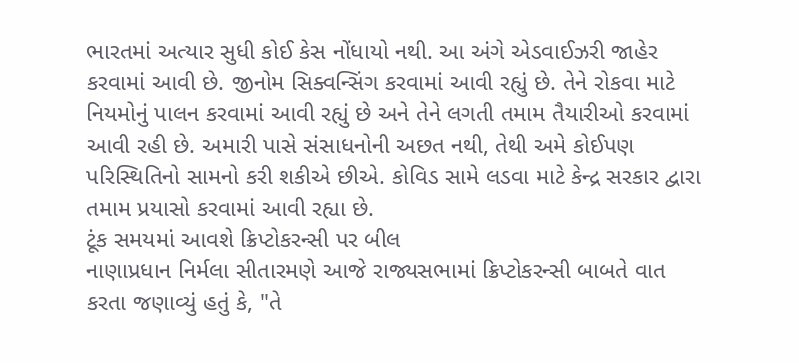ભારતમાં અત્યાર સુધી કોઈ કેસ નોંધાયો નથી. આ અંગે એડવાઈઝરી જાહેર કરવામાં આવી છે. જીનોમ સિક્વન્સિંગ કરવામાં આવી રહ્યું છે. તેને રોકવા માટે નિયમોનું પાલન કરવામાં આવી રહ્યું છે અને તેને લગતી તમામ તૈયારીઓ કરવામાં આવી રહી છે. અમારી પાસે સંસાધનોની અછત નથી, તેથી અમે કોઈપણ પરિસ્થિતિનો સામનો કરી શકીએ છીએ. કોવિડ સામે લડવા માટે કેન્દ્ર સરકાર દ્વારા તમામ પ્રયાસો કરવામાં આવી રહ્યા છે.
ટૂંક સમયમાં આવશે ક્રિપ્ટોકરન્સી પર બીલ
નાણાપ્રધાન નિર્મલા સીતારમણે આજે રાજ્યસભામાં ક્રિપ્ટોકરન્સી બાબતે વાત કરતા જણાવ્યું હતું કે, "તે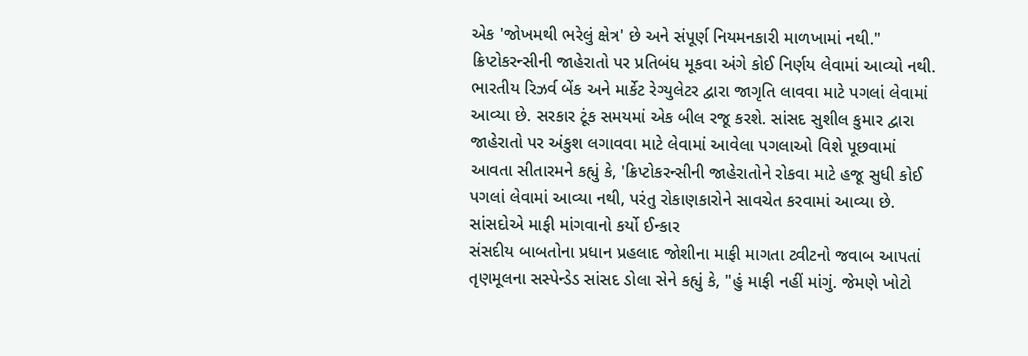એક 'જોખમથી ભરેલું ક્ષેત્ર' છે અને સંપૂર્ણ નિયમનકારી માળખામાં નથી." ક્રિપ્ટોકરન્સીની જાહેરાતો પર પ્રતિબંધ મૂકવા અંગે કોઈ નિર્ણય લેવામાં આવ્યો નથી. ભારતીય રિઝર્વ બેંક અને માર્કેટ રેગ્યુલેટર દ્વારા જાગૃતિ લાવવા માટે પગલાં લેવામાં આવ્યા છે. સરકાર ટૂંક સમયમાં એક બીલ રજૂ કરશે. સાંસદ સુશીલ કુમાર દ્વારા જાહેરાતો પર અંકુશ લગાવવા માટે લેવામાં આવેલા પગલાઓ વિશે પૂછવામાં આવતા સીતારમને કહ્યું કે, 'ક્રિપ્ટોકરન્સીની જાહેરાતોને રોકવા માટે હજૂ સુધી કોઈ પગલાં લેવામાં આવ્યા નથી, પરંતુ રોકાણકારોને સાવચેત કરવામાં આવ્યા છે.
સાંસદોએ માફી માંગવાનો કર્યો ઈન્કાર
સંસદીય બાબતોના પ્રધાન પ્રહલાદ જોશીના માફી માગતા ટ્વીટનો જવાબ આપતાં તૃણમૂલના સસ્પેન્ડેડ સાંસદ ડોલા સેને કહ્યું કે, "હું માફી નહીં માંગું. જેમણે ખોટો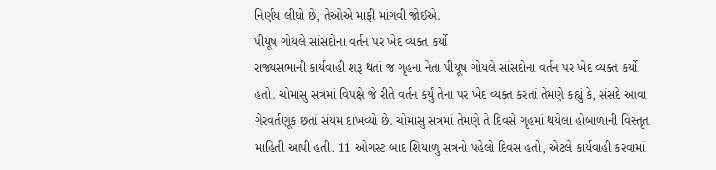નિર્ણય લીધો છે, તેઓએ માફી માંગવી જોઈએ.
પીયૂષ ગોયલે સાંસદોના વર્તન પર ખેદ વ્યક્ત કર્યો
રાજ્યસભાની કાર્યવાહી શરૂ થતાં જ ગૃહના નેતા પીયૂષ ગોયલે સાંસદોના વર્તન પર ખેદ વ્યક્ત કર્યો હતો. ચોમાસુ સત્રમાં વિપક્ષે જે રીતે વર્તન કર્યું તેના પર ખેદ વ્યક્ત કરતાં તેમણે કહ્યું કે, સંસદે આવા ગેરવર્તણૂક છતાં સંયમ દાખવ્યો છે. ચોમાસુ સત્રમાં તેમણે તે દિવસે ગૃહમાં થયેલા હોબાળાની વિસ્તૃત માહિતી આપી હતી. 11 ઓગસ્ટ બાદ શિયાળુ સત્રનો પહેલો દિવસ હતો, એટલે કાર્યવાહી કરવામાં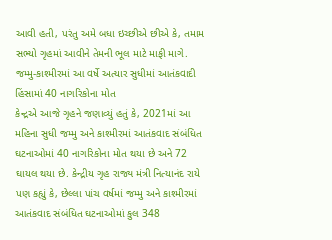આવી હતી, પરંતુ અમે બધા ઇચ્છીએ છીએ કે, તમામ સભ્યો ગૃહમાં આવીને તેમની ભૂલ માટે માફી માગે.
જમ્મુ-કાશ્મીરમાં આ વર્ષે અત્યાર સુધીમાં આતંકવાદી હિંસામાં 40 નાગરિકોના મોત
કેન્દ્રએ આજે ગૃહને જણાવ્યું હતું કે, 2021માં આ મહિના સુધી જમ્મુ અને કાશ્મીરમાં આતંકવાદ સંબંધિત ઘટનાઓમાં 40 નાગરિકોના મોત થયા છે અને 72 ઘાયલ થયા છે. કેન્દ્રીય ગૃહ રાજ્ય મંત્રી નિત્યાનંદ રાયે પણ કહ્યું કે, છેલ્લા પાંચ વર્ષમાં જમ્મુ અને કાશ્મીરમાં આતંકવાદ સંબંધિત ઘટનાઓમાં કુલ 348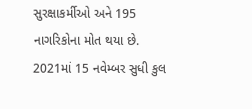સુરક્ષાકર્મીઓ અને 195 નાગરિકોના મોત થયા છે.
2021માં 15 નવેમ્બર સુધી કુલ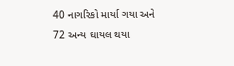40 નાગરિકો માર્યા ગયા અને 72 અન્ય ઘાયલ થયા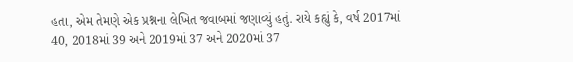હતા, એમ તેમણે એક પ્રશ્નના લેખિત જવાબમાં જણાવ્યું હતું. રાયે કહ્યું કે, વર્ષ 2017માં 40, 2018માં 39 અને 2019માં 37 અને 2020માં 37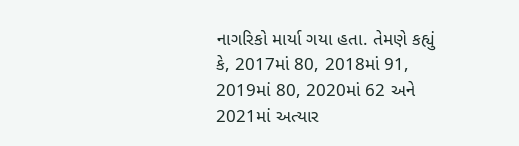નાગરિકો માર્યા ગયા હતા. તેમણે કહ્યું કે, 2017માં 80, 2018માં 91, 2019માં 80, 2020માં 62 અને 2021માં અત્યાર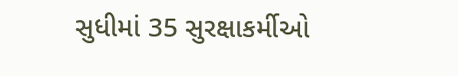સુધીમાં 35 સુરક્ષાકર્મીઓ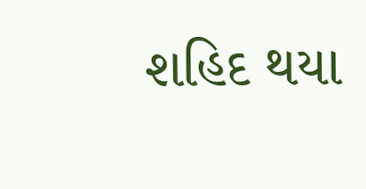શહિદ થયા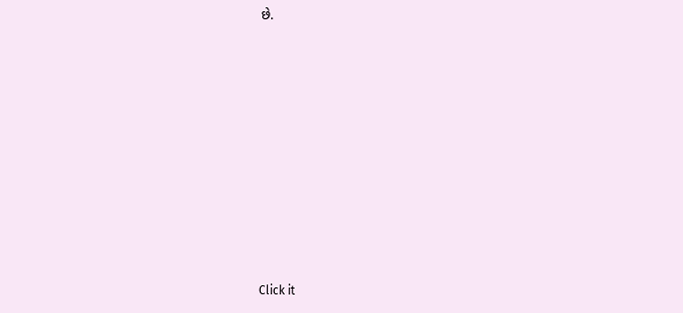છે.












Click it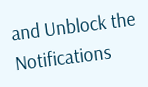and Unblock the Notifications